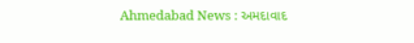Ahmedabad News : અમદાવાદ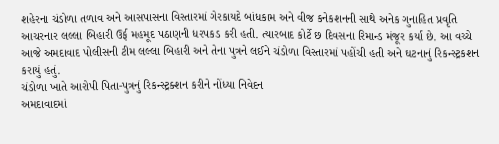શહેરના ચંડોળા તળાવ અને આસપાસના વિસ્તારમાં ગેરકાયદે બાંધકામ અને વીજ કનેકશનની સાથે અનેક ગુનાહિત પ્રવૃતિ આચરનાર લલ્લા બિહારી ઉર્ફ મહમૂદ પઠાણની ધરપકડ કરી હતી. ત્યારબાદ કોર્ટે છ દિવસના રિમાન્ડ મંજૂર કર્યા છે. આ વચ્ચે આજે અમદાવાદ પોલીસની ટીમ લલ્લા બિહારી અને તેના પુત્રને લઈને ચંડોળા વિસ્તારમાં પહોંચી હતી અને ઘટનાનું રિકન્સ્ટ્રકશન કરાયું હતું.
ચંડોળા ખાતે આરોપી પિતા-પુત્રનું રિકન્સ્ટ્રક્શન કરીને નોંધ્યા નિવેદન
અમદાવાદમાં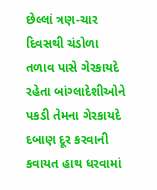છેલ્લાં ત્રણ-ચાર દિવસથી ચંડોળા તળાવ પાસે ગેરકાયદે રહેતા બાંગ્લાદેશીઓને પકડી તેમના ગેરકાયદે દબાણ દૂર કરવાની કવાયત હાથ ધરવામાં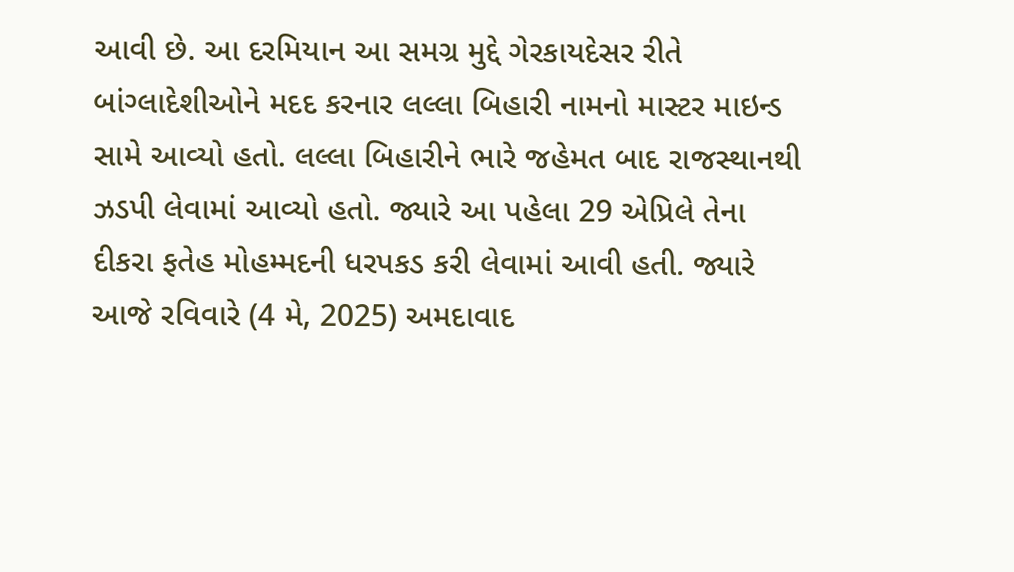આવી છે. આ દરમિયાન આ સમગ્ર મુદ્દે ગેરકાયદેસર રીતે બાંગ્લાદેશીઓને મદદ કરનાર લલ્લા બિહારી નામનો માસ્ટર માઇન્ડ સામે આવ્યો હતો. લલ્લા બિહારીને ભારે જહેમત બાદ રાજસ્થાનથી ઝડપી લેવામાં આવ્યો હતો. જ્યારે આ પહેલા 29 એપ્રિલે તેના દીકરા ફતેહ મોહમ્મદની ધરપકડ કરી લેવામાં આવી હતી. જ્યારે આજે રવિવારે (4 મે, 2025) અમદાવાદ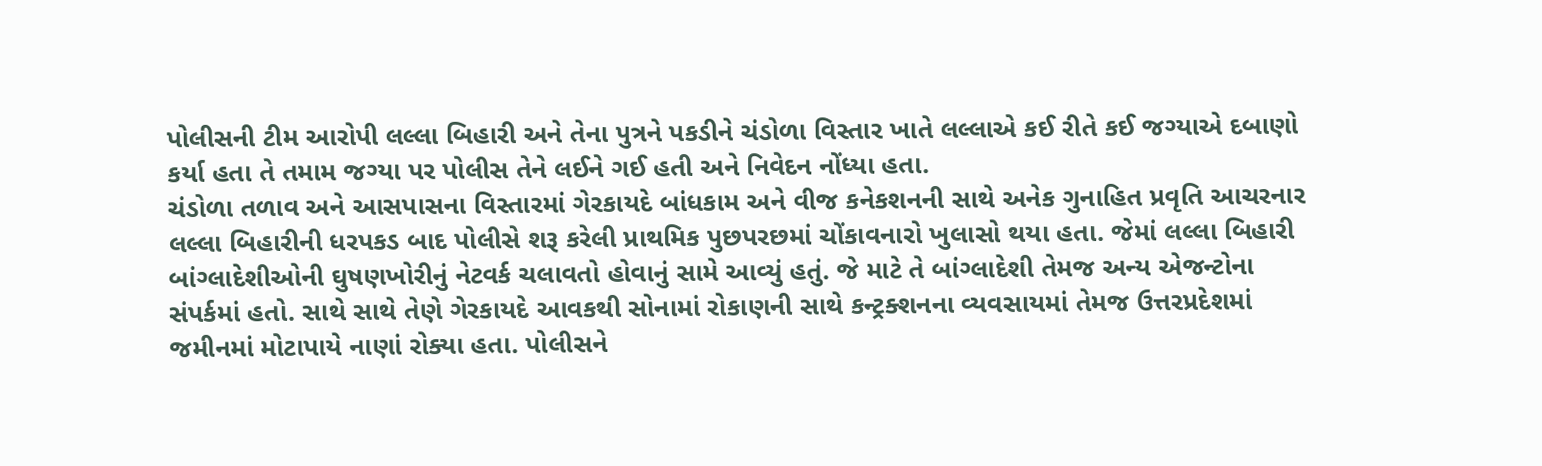પોલીસની ટીમ આરોપી લલ્લા બિહારી અને તેના પુત્રને પકડીને ચંડોળા વિસ્તાર ખાતે લલ્લાએ કઈ રીતે કઈ જગ્યાએ દબાણો કર્યા હતા તે તમામ જગ્યા પર પોલીસ તેને લઈને ગઈ હતી અને નિવેદન નોંધ્યા હતા.
ચંડોળા તળાવ અને આસપાસના વિસ્તારમાં ગેરકાયદે બાંધકામ અને વીજ કનેકશનની સાથે અનેક ગુનાહિત પ્રવૃતિ આચરનાર લલ્લા બિહારીની ધરપકડ બાદ પોલીસે શરૂ કરેલી પ્રાથમિક પુછપરછમાં ચોંકાવનારો ખુલાસો થયા હતા. જેમાં લલ્લા બિહારી બાંગ્લાદેશીઓની ઘુષણખોરીનું નેટવર્ક ચલાવતો હોવાનું સામે આવ્યું હતું. જે માટે તે બાંગ્લાદેશી તેમજ અન્ય એજન્ટોના સંપર્કમાં હતો. સાથે સાથે તેણે ગેરકાયદે આવકથી સોનામાં રોકાણની સાથે કન્ટ્રક્શનના વ્યવસાયમાં તેમજ ઉત્તરપ્રદેશમાં જમીનમાં મોટાપાયે નાણાં રોક્યા હતા. પોલીસને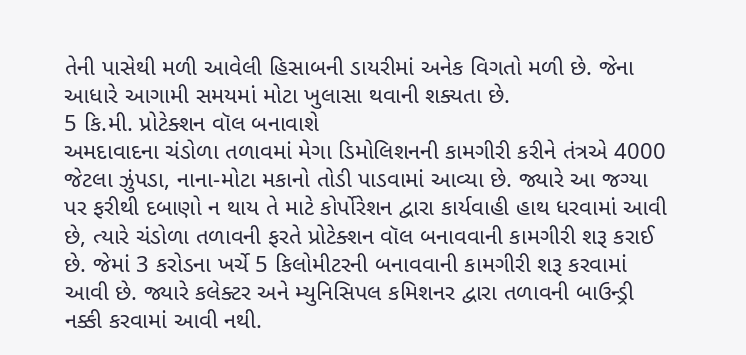તેની પાસેથી મળી આવેલી હિસાબની ડાયરીમાં અનેક વિગતો મળી છે. જેના આધારે આગામી સમયમાં મોટા ખુલાસા થવાની શક્યતા છે.
5 કિ.મી. પ્રોટેક્શન વૉલ બનાવાશે
અમદાવાદના ચંડોળા તળાવમાં મેગા ડિમોલિશનની કામગીરી કરીને તંત્રએ 4000 જેટલા ઝુંપડા, નાના-મોટા મકાનો તોડી પાડવામાં આવ્યા છે. જ્યારે આ જગ્યા પર ફરીથી દબાણો ન થાય તે માટે કોર્પોરેશન દ્વારા કાર્યવાહી હાથ ધરવામાં આવી છે, ત્યારે ચંડોળા તળાવની ફરતે પ્રોટેક્શન વૉલ બનાવવાની કામગીરી શરૂ કરાઈ છે. જેમાં 3 કરોડના ખર્ચે 5 કિલોમીટરની બનાવવાની કામગીરી શરૂ કરવામાં આવી છે. જ્યારે કલેક્ટર અને મ્યુનિસિપલ કમિશનર દ્વારા તળાવની બાઉન્ડ્રી નક્કી કરવામાં આવી નથી.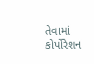તેવામાં કોર્પોરેશન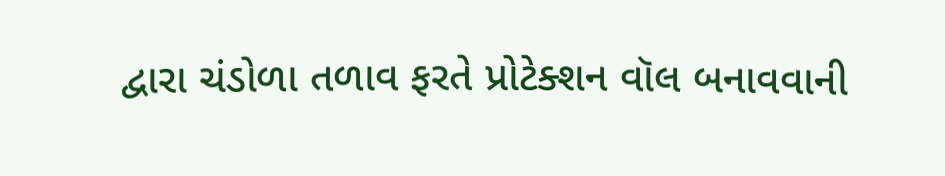દ્વારા ચંડોળા તળાવ ફરતે પ્રોટેક્શન વૉલ બનાવવાની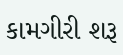કામગીરી શરૂ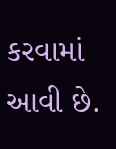કરવામાં આવી છે.